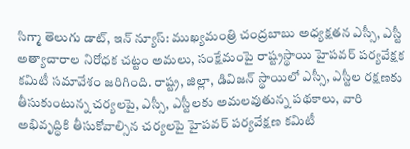సిగ్మా తెలుగు డాట్, ఇన్ న్యూస్: ముఖ్యమంత్రి చంద్రబాబు అధ్యక్షతన ఎస్సీ, ఎస్టీ అత్యాచారాల నిరోధక చట్టం అమలు, సంక్షేమంపై రాష్ట్రస్థాయి హైపవర్ పర్యవేక్షక కమిటీ సమావేశం జరిగింది. రాష్ట్ర, జిల్లా, డివిజన్ స్థాయిలో ఎస్సీ, ఎస్టీల రక్షణకు తీసుకుంటున్న చర్యలపై, ఎస్సీ, ఎస్టీలకు అమలవుతున్న పథకాలు, వారి అభివృద్ధికి తీసుకోవాల్సిన చర్యలపై హైపవర్ పర్యవేక్షణ కమిటీ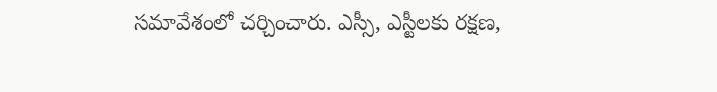సమావేశంలో చర్చించారు. ఎస్సీ, ఎస్టీలకు రక్షణ,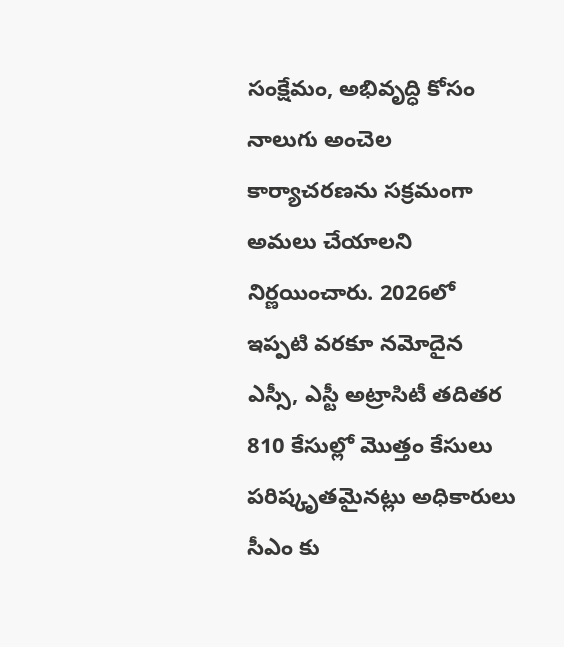సంక్షేమం, అభివృద్ధి కోసం నాలుగు అంచెల కార్యాచరణను సక్రమంగా అమలు చేయాలని నిర్ణయించారు. 2026లో ఇప్పటి వరకూ నమోదైన ఎస్సీ, ఎస్టీ అట్రాసిటీ తదితర 810 కేసుల్లో మొత్తం కేసులు పరిష్కృతమైనట్లు అధికారులు సీఎం కు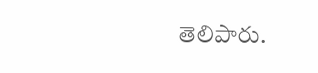తెలిపారు.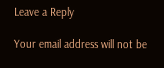Leave a Reply

Your email address will not be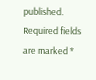published. Required fields are marked *